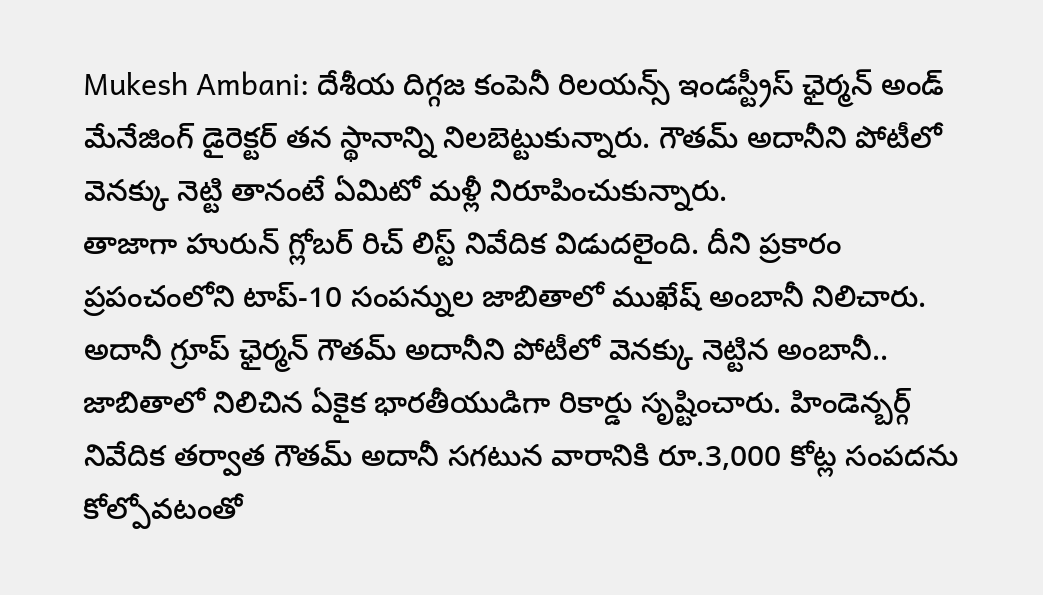Mukesh Ambani: దేశీయ దిగ్గజ కంపెనీ రిలయన్స్ ఇండస్ట్రీస్ ఛైర్మన్ అండ్ మేనేజింగ్ డైరెక్టర్ తన స్థానాన్ని నిలబెట్టుకున్నారు. గౌతమ్ అదానీని పోటీలో వెనక్కు నెట్టి తానంటే ఏమిటో మళ్లీ నిరూపించుకున్నారు.
తాజాగా హురున్ గ్లోబర్ రిచ్ లిస్ట్ నివేదిక విడుదలైంది. దీని ప్రకారం ప్రపంచంలోని టాప్-10 సంపన్నుల జాబితాలో ముఖేష్ అంబానీ నిలిచారు. అదానీ గ్రూప్ ఛైర్మన్ గౌతమ్ అదానీని పోటీలో వెనక్కు నెట్టిన అంబానీ.. జాబితాలో నిలిచిన ఏకైక భారతీయుడిగా రికార్డు సృష్టించారు. హిండెన్బర్గ్ నివేదిక తర్వాత గౌతమ్ అదానీ సగటున వారానికి రూ.3,000 కోట్ల సంపదను కోల్పోవటంతో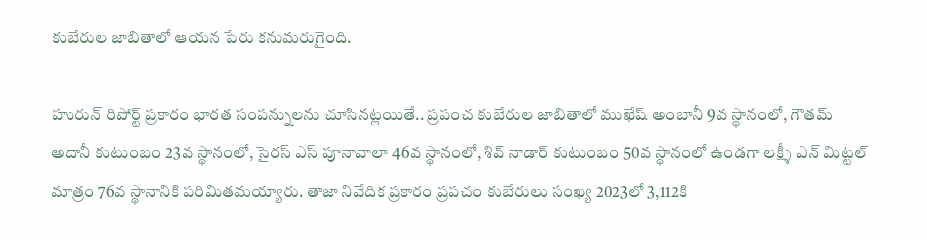కుబేరుల జాబితాలో ఆయన పేరు కనుమరుగైంది.

హురున్ రిపోర్ట్ ప్రకారం భారత సంపన్నులను చూసినట్లయితే.. ప్రపంచ కుబేరుల జాబితాలో ముఖేష్ అంబానీ 9వ స్థానంలో, గౌతమ్ అదానీ కుటుంబం 23వ స్థానంలో, సైరస్ ఎస్ పూనావాలా 46వ స్థానంలో, శివ్ నాడార్ కుటుంబం 50వ స్థానంలో ఉండగా లక్ష్శీ ఎన్ మిట్టల్ మాత్రం 76వ స్థానానికి పరిమితమయ్యారు. తాజా నివేదిక ప్రకారం ప్రపచం కుబేరులు సంఖ్య 2023లో 3,112కి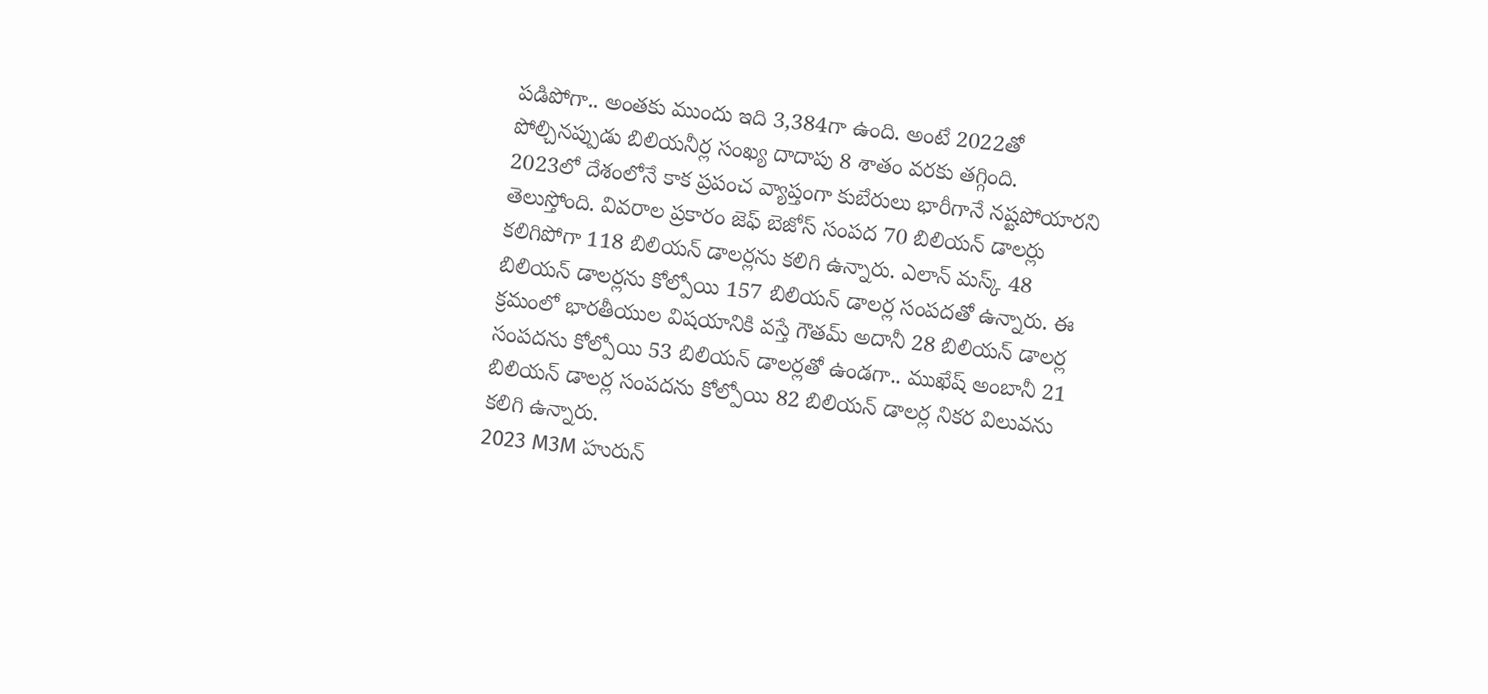పడిపోగా.. అంతకు ముందు ఇది 3,384గా ఉంది. అంటే 2022తో పోల్చినప్పుడు బిలియనీర్ల సంఖ్య దాదాపు 8 శాతం వరకు తగ్గింది.
2023లో దేశంలోనే కాక ప్రపంచ వ్యాప్తంగా కుబేరులు భారీగానే నష్టపోయారని తెలుస్తోంది. వివరాల ప్రకారం జెఫ్ బెజోస్ సంపద 70 బిలియన్ డాలర్లు కలిగిపోగా 118 బిలియన్ డాలర్లను కలిగి ఉన్నారు. ఎలాన్ మస్క్ 48 బిలియన్ డాలర్లను కోల్పోయి 157 బిలియన్ డాలర్ల సంపదతో ఉన్నారు. ఈ క్రమంలో భారతీయుల విషయానికి వస్తే గౌతమ్ అదానీ 28 బిలియన్ డాలర్ల సంపదను కోల్పోయి 53 బిలియన్ డాలర్లతో ఉండగా.. ముఖేష్ అంబానీ 21 బిలియన్ డాలర్ల సంపదను కోల్పోయి 82 బిలియన్ డాలర్ల నికర విలువను కలిగి ఉన్నారు.
2023 M3M హురున్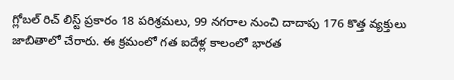గ్లోబల్ రిచ్ లిస్ట్ ప్రకారం 18 పరిశ్రమలు, 99 నగరాల నుంచి దాదాపు 176 కొత్త వ్యక్తులు జాబితాలో చేరారు. ఈ క్రమంలో గత ఐదేళ్ల కాలంలో భారత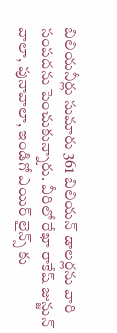బిలియనీర్లు సుమారు 361 బిలియన్ డాలర్లను వారి సంపదను పెంచుకున్నారు. వీరిలో రేఖా రాకేష్ జున్జున్ వాలా, పునావాలా, ఇండిగో ఎయిర్ లైన్స్ కు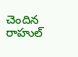చెందిన రాహుల్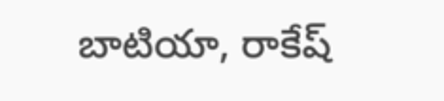బాటియా, రాకేష్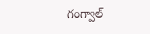గంగ్వాల్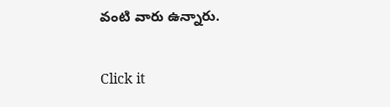వంటి వారు ఉన్నారు.


Click it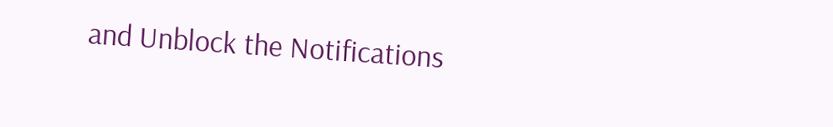and Unblock the Notifications